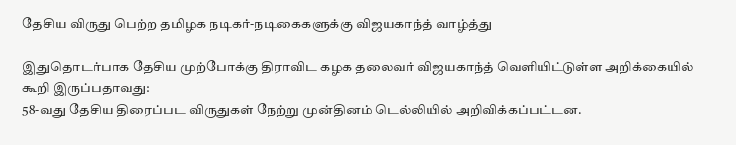தேசிய விருது பெற்ற தமிழக நடிகர்-நடிகைகளுக்கு விஜயகாந்த் வாழ்த்து

இதுதொடர்பாக தேசிய முற்போக்கு திராவிட கழக தலைவர் விஜயகாந்த் வெளியிட்டுள்ள அறிக்கையில் கூறி இருப்பதாவது:
58-வது தேசிய திரைப்பட விருதுகள் நேற்று முன்தினம் டெல்லியில் அறிவிக்கப்பட்டன.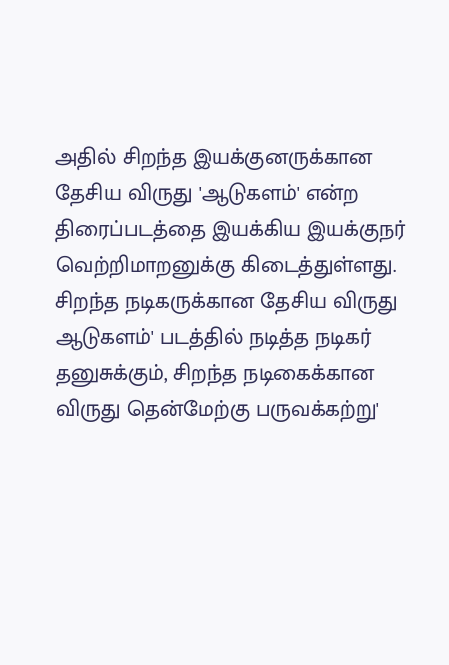அதில் சிறந்த இயக்குனருக்கான தேசிய விருது 'ஆடுகளம்' என்ற திரைப்படத்தை இயக்கிய இயக்குநர் வெற்றிமாறனுக்கு கிடைத்துள்ளது. சிறந்த நடிகருக்கான தேசிய விருது ஆடுகளம்' படத்தில் நடித்த நடிகர் தனுசுக்கும், சிறந்த நடிகைக்கான விருது தென்மேற்கு பருவக்கற்று'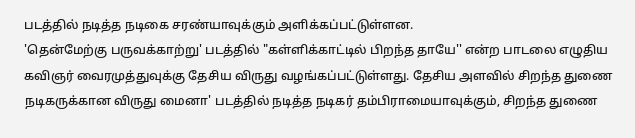படத்தில் நடித்த நடிகை சரண்யாவுக்கும் அளிக்கப்பட்டுள்ளன.
'தென்மேற்கு பருவக்காற்று' படத்தில் "கள்ளிக்காட்டில் பிறந்த தாயே'' என்ற பாடலை எழுதிய கவிஞர் வைரமுத்துவுக்கு தேசிய விருது வழங்கப்பட்டுள்ளது. தேசிய அளவில் சிறந்த துணை நடிகருக்கான விருது மைனா' படத்தில் நடித்த நடிகர் தம்பிராமையாவுக்கும், சிறந்த துணை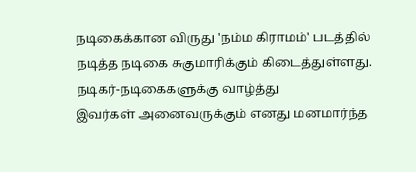நடிகைக்கான விருது 'நம்ம கிராமம்' படத்தில் நடித்த நடிகை சுகுமாரிக்கும் கிடைத்துள்ளது.
நடிகர்-நடிகைகளுக்கு வாழ்த்து
இவர்கள் அனைவருக்கும் எனது மனமார்ந்த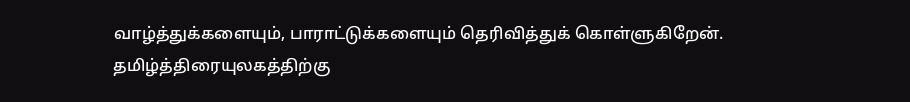வாழ்த்துக்களையும், பாராட்டுக்களையும் தெரிவித்துக் கொள்ளுகிறேன். தமிழ்த்திரையுலகத்திற்கு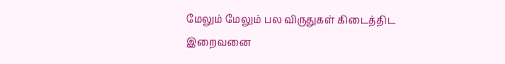மேலும் மேலும் பல விருதுகள் கிடைத்திட இறைவனை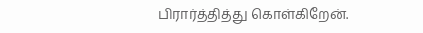பிரார்த்தித்து கொள்கிறேன்.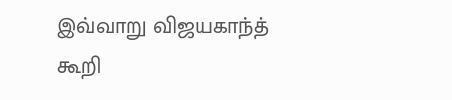இவ்வாறு விஜயகாந்த் கூறி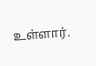உள்ளார்.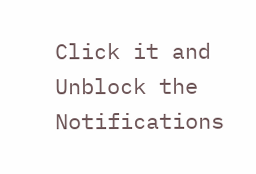Click it and Unblock the Notifications